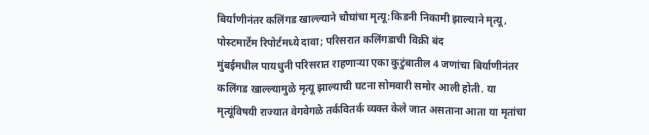बिर्याणीनंतर कलिंगड खाल्ल्याने चौघांचा मृत्यू:किडनी निकामी झाल्याने मृत्यू, पोस्टमार्टेम रिपोर्टमध्ये दावा; परिसरात कलिंगडाची विक्री बंद
मुंबईमधील पायधुनी परिसरात राहणाऱ्या एका कुटुंबातील 4 जणांचा बिर्याणीनंतर कलिंगड खाल्ल्यामुळे मृत्यू झाल्याची घटना सोमवारी समोर आली होती. या मृत्यूंविषयी राज्यात वेगवेगळे तर्कवितर्क व्यक्त केले जात असताना आता या मृतांचा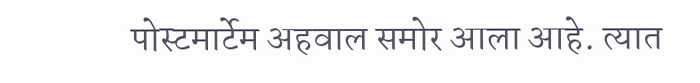पोस्टमार्टेम अहवाल समोर आला आहे. त्यात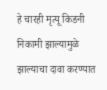हे चारही मृत्यू किडनी निकामी झाल्यामुळे झाल्याचा दावा करण्यात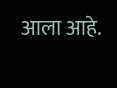आला आहे.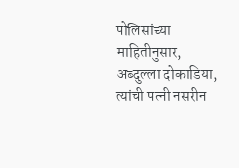पोलिसांच्या माहितीनुसार, अब्दुल्ला दोकाडिया, त्यांची पत्नी नसरीन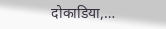दोकाडिया,…